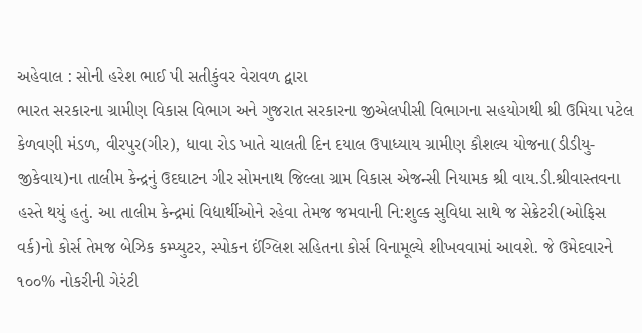અહેવાલ : સોની હરેશ ભાઈ પી સતીકુંવર વેરાવળ દ્વારા
ભારત સરકારના ગ્રામીણ વિકાસ વિભાગ અને ગુજરાત સરકારના જીએલપીસી વિભાગના સહયોગથી શ્રી ઉમિયા પટેલ કેળવણી મંડળ, વીરપુર(ગીર), ધાવા રોડ ખાતે ચાલતી દિન દયાલ ઉપાધ્યાય ગ્રામીણ કૌશલ્ય યોજના(ડીડીયુ-જીકેવાય)ના તાલીમ કેન્દ્રનું ઉદઘાટન ગીર સોમનાથ જિલ્લા ગ્રામ વિકાસ એજન્સી નિયામક શ્રી વાય.ડી.શ્રીવાસ્તવના હસ્તે થયું હતું. આ તાલીમ કેન્દ્રમાં વિદ્યાર્થીઓને રહેવા તેમજ જમવાની નિ:શુલ્ક સુવિધા સાથે જ સેક્રેટરી(ઓફિસ વર્ક)નો કોર્સ તેમજ બેઝિક કમ્પ્યુટર, સ્પોકન ઈંગ્લિશ સહિતના કોર્સ વિનામૂલ્યે શીખવવામાં આવશે. જે ઉમેદવારને ૧૦૦% નોકરીની ગેરંટી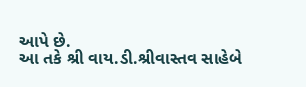આપે છે.
આ તકે શ્રી વાય.ડી.શ્રીવાસ્તવ સાહેબે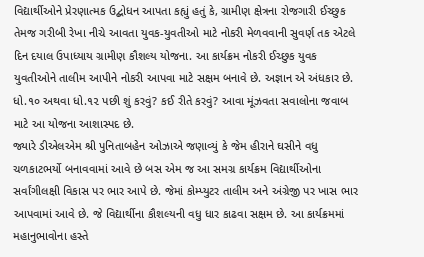વિદ્યાર્થીઓને પ્રેરણાત્મક ઉદ્બોધન આપતા કહ્યું હતું કે, ગ્રામીણ ક્ષેત્રના રોજગારી ઈચ્છુક તેમજ ગરીબી રેખા નીચે આવતા યુવક-યુવતીઓ માટે નોકરી મેળવવાની સુવર્ણ તક એટલે દિન દયાલ ઉપાધ્યાય ગ્રામીણ કૌશલ્ય યોજના. આ કાર્યક્રમ નોકરી ઈચ્છુક યુવક યુવતીઓને તાલીમ આપીને નોકરી આપવા માટે સક્ષમ બનાવે છે. અજ્ઞાન એ અંધકાર છે. ધો.૧૦ અથવા ધો.૧૨ પછી શું કરવું? કઈ રીતે કરવું? આવા મૂંઝવતા સવાલોના જવાબ માટે આ યોજના આશાસ્પદ છે.
જ્યારે ડીએલએમ શ્રી પુનિતાબહેન ઓઝાએ જણાવ્યું કે જેમ હીરાને ઘસીને વધુ ચળકાટભર્યો બનાવવામાં આવે છે બસ એમ જ આ સમગ્ર કાર્યક્રમ વિદ્યાર્થીઓના સર્વાંગીલક્ષી વિકાસ પર ભાર આપે છે. જેમાં કોમ્પ્યુટર તાલીમ અને અંગ્રેજી પર ખાસ ભાર આપવામાં આવે છે. જે વિદ્યાર્થીના કૌશલ્યની વધુ ધાર કાઢવા સક્ષમ છે. આ કાર્યક્રમમાં મહાનુભાવોના હસ્તે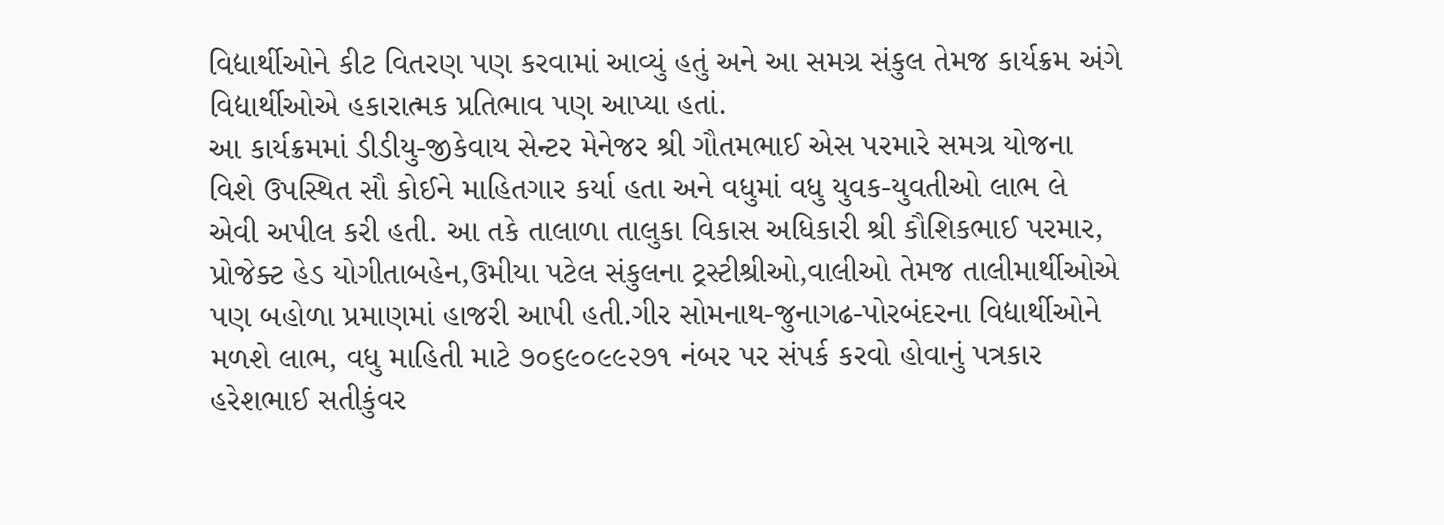વિદ્યાર્થીઓને કીટ વિતરણ પણ કરવામાં આવ્યું હતું અને આ સમગ્ર સંકુલ તેમજ કાર્યક્રમ અંગે વિદ્યાર્થીઓએ હકારાત્મક પ્રતિભાવ પણ આપ્યા હતાં.
આ કાર્યક્રમમાં ડીડીયુ-જીકેવાય સેન્ટર મેનેજર શ્રી ગૌતમભાઈ એસ પરમારે સમગ્ર યોજના વિશે ઉપસ્થિત સૌ કોઈને માહિતગાર કર્યા હતા અને વધુમાં વધુ યુવક-યુવતીઓ લાભ લે એવી અપીલ કરી હતી. આ તકે તાલાળા તાલુકા વિકાસ અધિકારી શ્રી કૌશિકભાઈ પરમાર, પ્રોજેક્ટ હેડ યોગીતાબહેન,ઉમીયા પટેલ સંકુલના ટ્રસ્ટીશ્રીઓ,વાલીઓ તેમજ તાલીમાર્થીઓએ પણ બહોળા પ્રમાણમાં હાજરી આપી હતી.ગીર સોમનાથ-જુનાગઢ-પોરબંદરના વિદ્યાર્થીઓને મળશે લાભ, વધુ માહિતી માટે ૭૦૬૯૦૯૯૨૭૧ નંબર પર સંપર્ક કરવો હોવાનું પત્રકાર હરેશભાઈ સતીકુંવર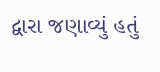દ્વારા જણાવ્યું હતું